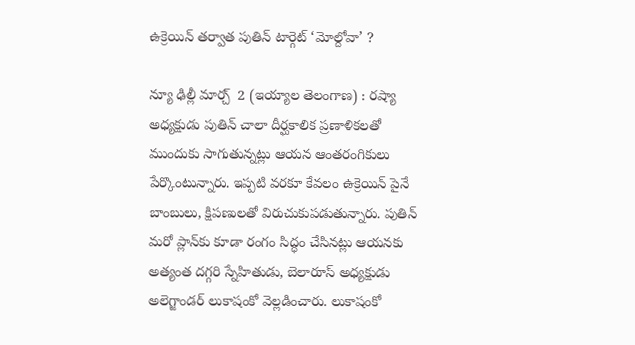ఉక్రెయిన్‌ తర్వాత పుతిన్‌ టార్గెట్‌ ‘మోల్దోవా’ ?

న్యూ ఢిల్లీ మార్చ్  2 (ఇయ్యాల తెలంగాణ) : రష్యా అధ్యక్షుడు పుతిన్‌ చాలా దీర్ఘకాలిక ప్రణాళికలతో ముందుకు సాగుతున్నట్లు ఆయన ఆంతరంగికులు పేర్కొంటున్నారు. ఇప్పటి వరకూ కేవలం ఉక్రెయిన్‌ పైనే బాంబులు, క్షిపణులతో విరుచుకుపడుతున్నారు. పుతిన్‌ మరో ప్లాన్‌కు కూడా రంగం సిద్ధం చేసినట్లు ఆయనకు అత్యంత దగ్గరి స్నేహితుడు, బెలారూస్‌ అధ్యక్షుడు అలెగ్జాండర్‌ లుకాషంకో వెల్లడించారు. లుకాషంకో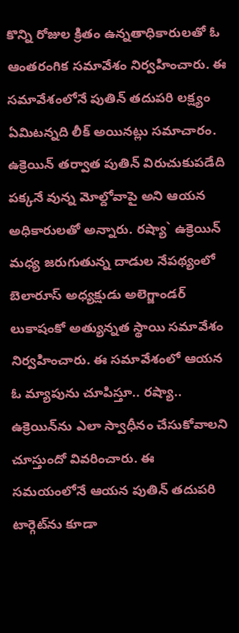కొన్ని రోజుల క్రితం ఉన్నతాధికారులతో ఓ ఆంతరంగిక సమావేశం నిర్వహించారు. ఈ సమావేశంలోనే పుతిన్‌ తదుపరి లక్ష్యం ఏమిటన్నది లీక్‌ అయినట్లు సమాచారం. ఉక్రెయిన్‌ తర్వాత పుతిన్‌ విరుచుకుపడేది పక్కనే వున్న మోల్దోవాపై అని ఆయన అధికారులతో అన్నారు. రష్యా` ఉక్రెయిన్‌ మధ్య జరుగుతున్న దాడుల నేపథ్యంలో బెలారూస్‌ అధ్యక్షుడు అలెగ్జాండర్‌ లుకాషంకో అత్యున్నత స్థాయి సమావేశం నిర్వహించారు. ఈ సమావేశంలో ఆయన ఓ మ్యాపును చూపిస్తూ.. రష్యా.. ఉక్రెయిన్‌ను ఎలా స్వాధీనం చేసుకోవాలని చూస్తుందో వివరించారు. ఈ సమయంలోనే ఆయన పుతిన్‌ తదుపరి టార్గెట్‌ను కూడా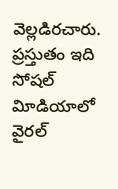వెల్లడిరచారు. ప్రస్తుతం ఇది సోషల్‌ విూడియాలో వైరల్‌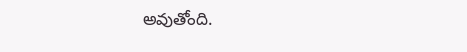అవుతోంది.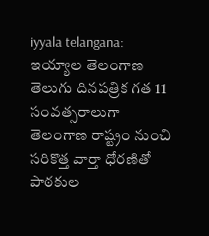iyyala telangana: ఇయ్యాల తెలంగాణ తెలుగు దినపత్రిక గత 11 సంవత్సరాలుగా తెలంగాణ రాష్ట్రం నుంచి సరికొత్త వార్తా ధోరణితో పాఠకుల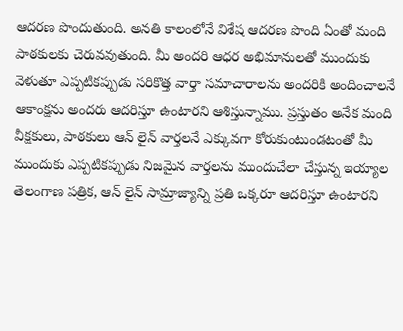ఆదరణ పొందుతుంది. అనతి కాలంలోనే విశేష ఆదరణ పొంది ఏంతో మంది పాఠకులకు చెరువవుతుంది. మీ అందరి ఆధర అభిమానులతో ముందుకు వెళుతూ ఎప్పటికప్పుడు సరికొత్త వార్తా సమాచారాలను అందరికి అందించాలనే ఆకాంక్షను అందరు ఆదరిస్తూ ఉంటారని ఆశిస్తున్నాము. ప్రస్తుతం అనేక మంది వీక్షకులు, పాఠకులు ఆన్ లైన్ వార్తలనే ఎక్కువగా కోరుకుంటుండటంతో మీ ముందుకు ఎప్పటికప్పుడు నిజమైన వార్తలను ముందుచేలా చేస్తున్న ఇయ్యాల తెలంగాణ పత్రిక, ఆన్ లైన్ సామ్రాజ్యాన్ని ప్రతి ఒక్కరూ ఆదరిస్తూ ఉంటారని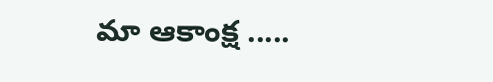మా ఆకాంక్ష .....